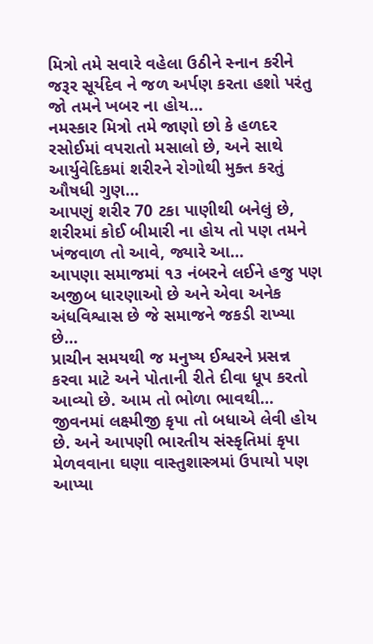મિત્રો તમે સવારે વહેલા ઉઠીને સ્નાન કરીને જરૂર સૂર્યદેવ ને જળ અર્પણ કરતા હશો પરંતુ જો તમને ખબર ના હોય…
નમસ્કાર મિત્રો તમે જાણો છો કે હળદર રસોઈમાં વપરાતો મસાલો છે, અને સાથે આર્યુવેદિકમાં શરીરને રોગોથી મુક્ત કરતું ઔષધી ગુણ…
આપણું શરીર 70 ટકા પાણીથી બનેલું છે, શરીરમાં કોઈ બીમારી ના હોય તો પણ તમને ખંજવાળ તો આવે, જ્યારે આ…
આપણા સમાજમાં ૧૩ નંબરને લઈને હજુ પણ અજીબ ધારણાઓ છે અને એવા અનેક અંધવિશ્વાસ છે જે સમાજને જકડી રાખ્યા છે…
પ્રાચીન સમયથી જ મનુષ્ય ઈશ્વરને પ્રસન્ન કરવા માટે અને પોતાની રીતે દીવા ધૂપ કરતો આવ્યો છે. આમ તો ભોળા ભાવથી…
જીવનમાં લક્ષ્મીજી કૃપા તો બધાએ લેવી હોય છે. અને આપણી ભારતીય સંસ્કૃતિમાં કૃપા મેળવવાના ઘણા વાસ્તુશાસ્ત્રમાં ઉપાયો પણ આપ્યા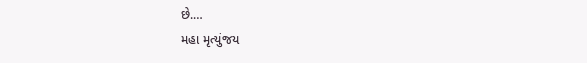છે.…
મહા મૃત્યુંજય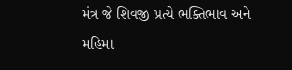મંત્ર જે શિવજી પ્રત્યે ભક્તિભાવ અને મહિમા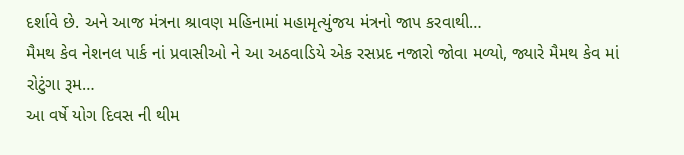દર્શાવે છે. અને આજ મંત્રના શ્રાવણ મહિનામાં મહામૃત્યુંજય મંત્રનો જાપ કરવાથી…
મૈમથ કેવ નેશનલ પાર્ક નાં પ્રવાસીઓ ને આ અઠવાડિયે એક રસપ્રદ નજારો જોવા મળ્યો, જ્યારે મૈમથ કેવ માં રોટુંગા રૂમ…
આ વર્ષે યોગ દિવસ ની થીમ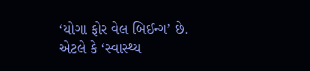‘યોગા ફોર વેલ બિઈન્ગ’ છે. એટલે કે ‘સ્વાસ્થ્ય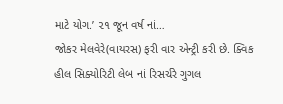માટે યોગ.’ ૨૧ જૂન વર્ષ નાં…
જોકર મેલવેરે(વાયરસ) ફરી વાર એન્ટ્રી કરી છે. ક્વિક હીલ સિક્યોરિટી લેબ નાં રિસર્ચરે ગુગલ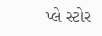પ્લે સ્ટોર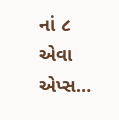નાં ૮ એવા એપ્સ…